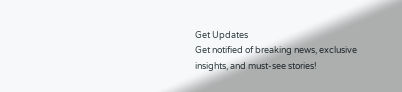Get Updates
Get notified of breaking news, exclusive insights, and must-see stories!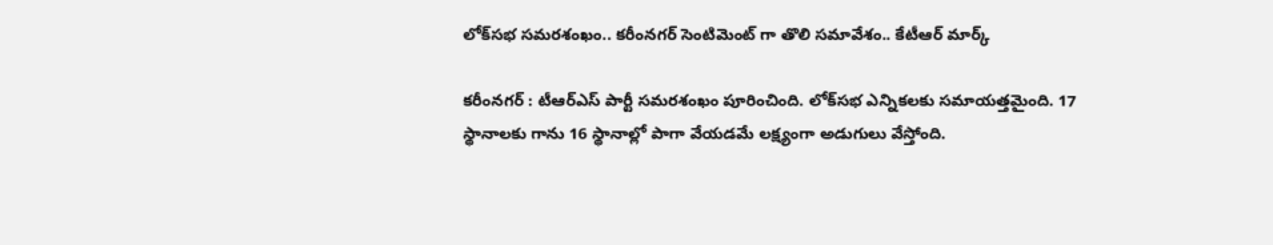లోక్‌సభ సమరశంఖం.. కరీంనగర్ సెంటిమెంట్ గా తొలి సమావేశం.. కేటీఆర్ మార్క్

కరీంనగర్ : టీఆర్ఎస్ పార్టీ సమరశంఖం పూరించింది. లోక్‌సభ ఎన్నికలకు సమాయత్తమైంది. 17 స్థానాలకు గాను 16 స్థానాల్లో పాగా వేయడమే లక్ష్యంగా అడుగులు వేస్తోంది.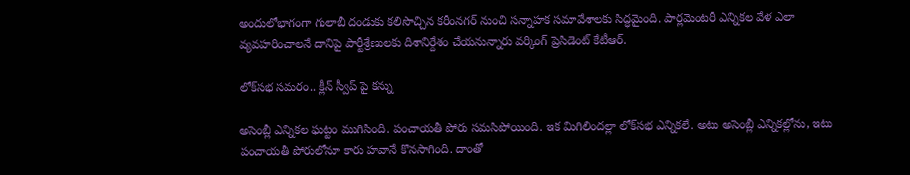అందులోభాగంగా గులాబీ దండుకు కలిసొచ్చిన కరీంనగర్ నుంచి సన్నాహక సమావేశాలకు సిద్ధమైంది. పార్లమెంటరీ ఎన్నికల వేళ ఎలా వ్యవహరించాలనే దానిపై పార్టీశ్రేణులకు దిశానిర్దేశం చేయనున్నారు వర్కింగ్ ప్రెసిడెంట్ కేటీఆర్.

లోక్‌సభ సమరం.. క్లీన్ స్వీప్ పై కన్ను

అసెంబ్లీ ఎన్నికల ఘట్టం ముగిసింది. పంచాయతీ పోరు సమసిపోయింది. ఇక మిగిలిందల్లా లోక్‌సభ ఎన్నికలే. అటు అసెంబ్లీ ఎన్నికల్లోను, ఇటు పంచాయతీ పోరులోనూ కారు హవానే కొనసాగింది. దాంతో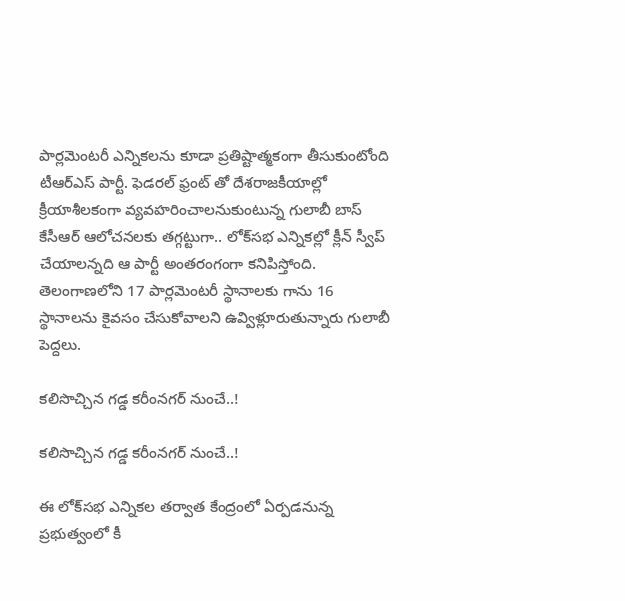పార్లమెంటరీ ఎన్నికలను కూడా ప్రతిష్టాత్మకంగా తీసుకుంటోంది టీఆర్ఎస్ పార్టీ. ఫెడరల్ ఫ్రంట్ తో దేశరాజకీయాల్లో క్రీయాశీలకంగా వ్యవహరించాలనుకుంటున్న గులాబీ బాస్ కేసీఆర్ ఆలోచనలకు తగ్గట్టుగా.. లోక్‌సభ ఎన్నికల్లో క్లీన్ స్వీప్ చేయాలన్నది ఆ పార్టీ అంతరంగంగా కనిపిస్తోంది. తెలంగాణలోని 17 పార్లమెంటరీ స్థానాలకు గాను 16 స్థానాలను కైవసం చేసుకోవాలని ఉవ్విళ్లూరుతున్నారు గులాబీ పెద్దలు.

కలిసొచ్చిన గడ్డ కరీంనగర్ నుంచే..!

కలిసొచ్చిన గడ్డ కరీంనగర్ నుంచే..!

ఈ లోక్‌సభ ఎన్నికల తర్వాత కేంద్రంలో ఏర్పడనున్న ప్రభుత్వంలో కీ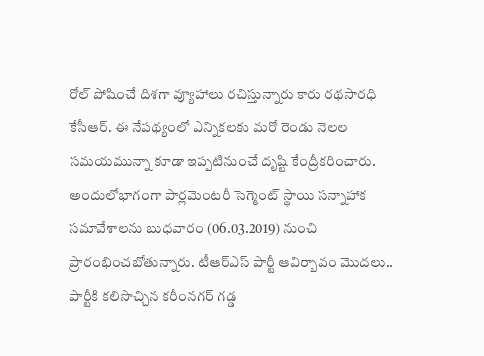రోల్ పోషించే దిశగా వ్యూహాలు రచిస్తున్నారు కారు రథసారధి కేసీఆర్. ఈ నేపథ్యంలో ఎన్నికలకు మరో రెండు నెలల సమయమున్నా కూడా ఇప్పటినుంచే దృష్టి కేంద్రీకరించారు. అందులోభాగంగా పార్లమెంటరీ సెగ్మెంట్ స్థాయి సన్నాహాక సమావేశాలను బుధవారం (06.03.2019) నుంచి ప్రారంభించబోతున్నారు. టీఆర్ఎస్ పార్టీ ఆవిర్బావం మొదలు.. పార్టీకి కలిసొచ్చిన కరీంనగర్ గడ్డ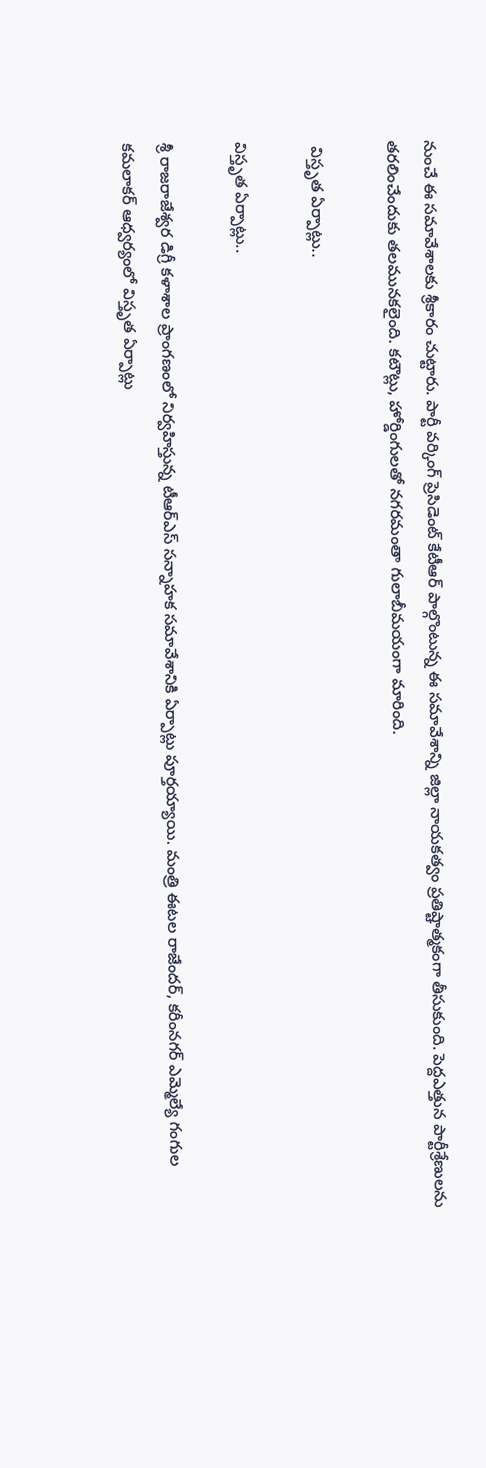నుంచే ఈ సమావేశాలకు శ్రీకారం చుట్టారు. పార్టీ వర్కింగ్ ప్రెసిడెంట్ కేటీఆర్ పాల్గొంటున్న ఈ సమావేశాన్ని జిల్లా నాయకత్వం ప్రతిష్టాత్మకంగా తీసుకుంది. పెద్దఎత్తున పార్టీశ్రేణులను తరలించేందుకు తలమునకలైంది. కటౌట్లు, హోర్డింగులతో నగరమంతా గులాబీమయంగా మారింది.

 విస్తృత ఏర్పాట్లు..

విస్తృత ఏర్పాట్లు..

శ్రీ రాజరాజేశ్వర డిగ్రీ కళాశాల ప్రాంగణంలో నిర్వహిస్తున్న టీఆర్ఎస్ సన్నాహక సమావేశానికి ఏర్పాట్లు పూర్తయ్యాయి. మంత్రి ఈటల రాజేందర్, కరీంనగర్ ఎమ్మెల్యే గంగుల కమలాకర్ ఆధ్వర్యంలో విస్తృత ఏర్పాట్లు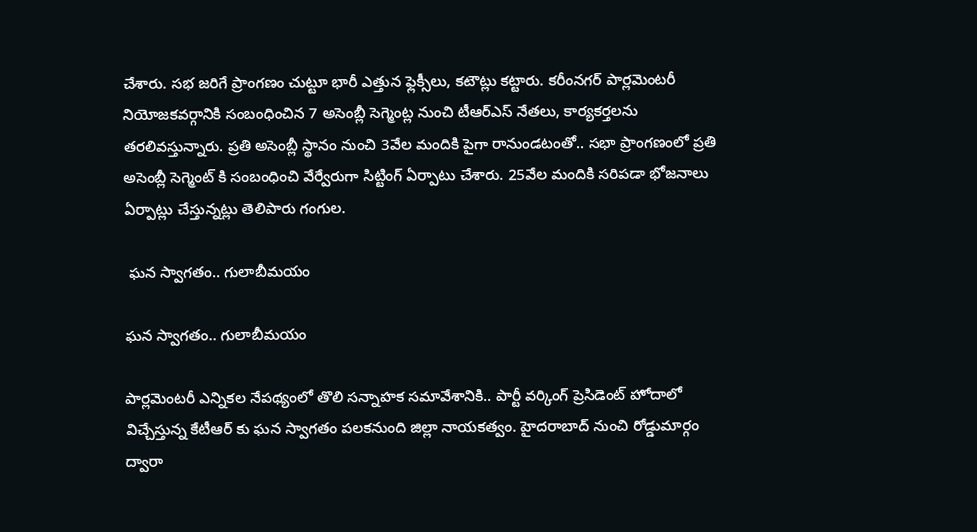చేశారు. సభ జరిగే ప్రాంగణం చుట్టూ భారీ ఎత్తున ఫ్లెక్సీలు, కటౌట్లు కట్టారు. కరీంనగర్ పార్లమెంటరీ నియోజకవర్గానికి సంబంధించిన 7 అసెంబ్లీ సెగ్మెంట్ల నుంచి టీఆర్ఎస్ నేతలు, కార్యకర్తలను తరలివస్తున్నారు. ప్రతి అసెంబ్లీ స్థానం నుంచి 3వేల మందికి పైగా రానుండటంతో.. సభా ప్రాంగణంలో ప్రతి అసెంబ్లీ సెగ్మెంట్ కి సంబంధించి వేర్వేరుగా సిట్టింగ్ ఏర్పాటు చేశారు. 25వేల మందికి సరిపడా భోజనాలు ఏర్పాట్లు చేస్తున్నట్లు తెలిపారు గంగుల.

 ఘన స్వాగతం.. గులాబీమయం

ఘన స్వాగతం.. గులాబీమయం

పార్లమెంటరీ ఎన్నికల నేపథ్యంలో తొలి సన్నాహక సమావేశానికి.. పార్టీ వర్కింగ్ ప్రెసిడెంట్ హోదాలో విచ్చేస్తున్న కేటీఆర్ కు ఘన స్వాగతం పలకనుంది జిల్లా నాయకత్వం. హైదరాబాద్ నుంచి రోడ్డుమార్గం ద్వారా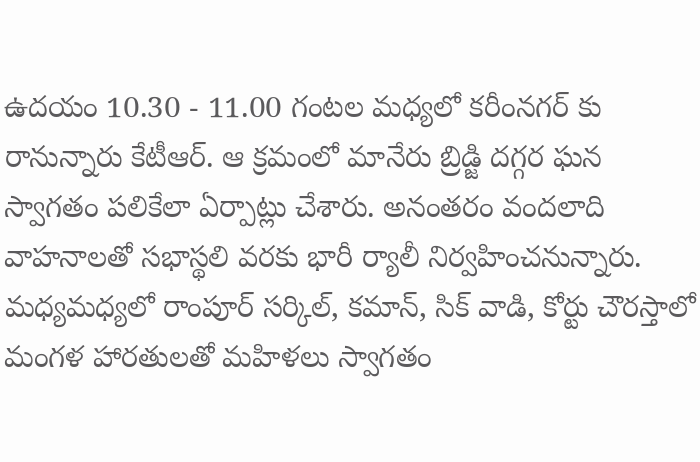ఉదయం 10.30 - 11.00 గంటల మధ్యలో కరీంనగర్ కు రానున్నారు కేటీఆర్. ఆ క్రమంలో మానేరు బ్రిడ్జి దగ్గర ఘన స్వాగతం పలికేలా ఏర్పాట్లు చేశారు. అనంతరం వందలాది వాహనాలతో సభాస్థలి వరకు భారీ ర్యాలీ నిర్వహించనున్నారు. మధ్యమధ్యలో రాంపూర్ సర్కిల్, కమాన్, సిక్ వాడి, కోర్టు చౌరస్తాలో మంగళ హారతులతో మహిళలు స్వాగతం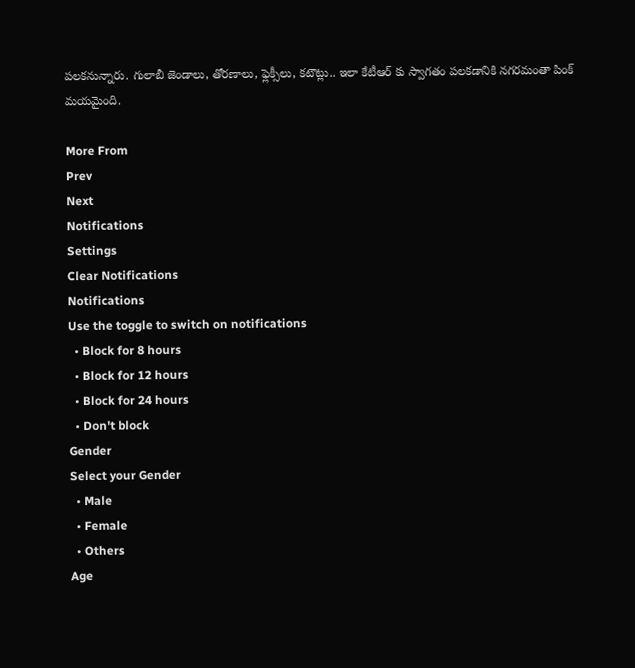పలకనున్నారు. గులాబీ జెండాలు, తోరణాలు, ఫ్లెక్సీలు, కటౌట్లు.. ఇలా కేటీఆర్ కు స్వాగతం పలకడానికి నగరమంతా పింక్ మయమైంది.

More From
Prev
Next
Notifications
Settings
Clear Notifications
Notifications
Use the toggle to switch on notifications
  • Block for 8 hours
  • Block for 12 hours
  • Block for 24 hours
  • Don't block
Gender
Select your Gender
  • Male
  • Female
  • Others
Age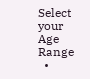Select your Age Range
  •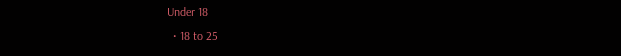Under 18
  • 18 to 25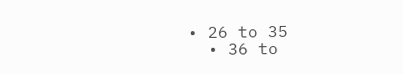• 26 to 35
  • 36 to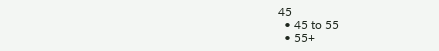45
  • 45 to 55
  • 55+